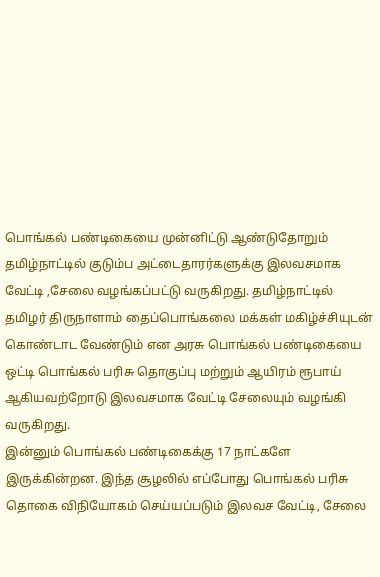பொங்கல் பண்டிகையை முன்னிட்டு ஆண்டுதோறும் தமிழ்நாட்டில் குடும்ப அட்டைதாரர்களுக்கு இலவசமாக வேட்டி ,சேலை வழங்கப்பட்டு வருகிறது. தமிழ்நாட்டில் தமிழர் திருநாளாம் தைப்பொங்கலை மக்கள் மகிழ்ச்சியுடன் கொண்டாட வேண்டும் என அரசு பொங்கல் பண்டிகையை ஒட்டி பொங்கல் பரிசு தொகுப்பு மற்றும் ஆயிரம் ரூபாய் ஆகியவற்றோடு இலவசமாக வேட்டி சேலையும் வழங்கி வருகிறது.
இன்னும் பொங்கல் பண்டிகைக்கு 17 நாட்களே இருக்கின்றன. இந்த சூழலில் எப்போது பொங்கல் பரிசு தொகை விநியோகம் செய்யப்படும் இலவச வேட்டி, சேலை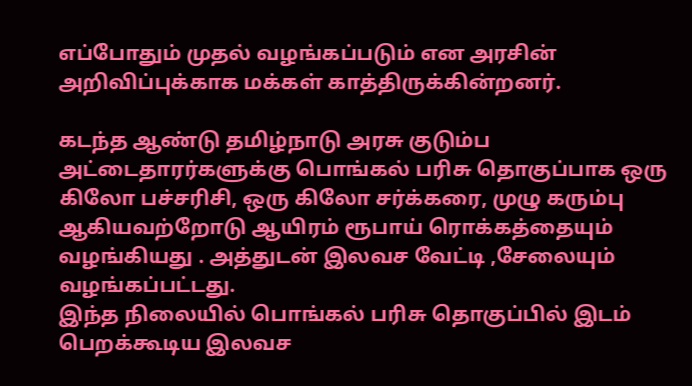எப்போதும் முதல் வழங்கப்படும் என அரசின் அறிவிப்புக்காக மக்கள் காத்திருக்கின்றனர்.

கடந்த ஆண்டு தமிழ்நாடு அரசு குடும்ப அட்டைதாரர்களுக்கு பொங்கல் பரிசு தொகுப்பாக ஒரு கிலோ பச்சரிசி, ஒரு கிலோ சர்க்கரை, முழு கரும்பு ஆகியவற்றோடு ஆயிரம் ரூபாய் ரொக்கத்தையும் வழங்கியது . அத்துடன் இலவச வேட்டி ,சேலையும் வழங்கப்பட்டது.
இந்த நிலையில் பொங்கல் பரிசு தொகுப்பில் இடம் பெறக்கூடிய இலவச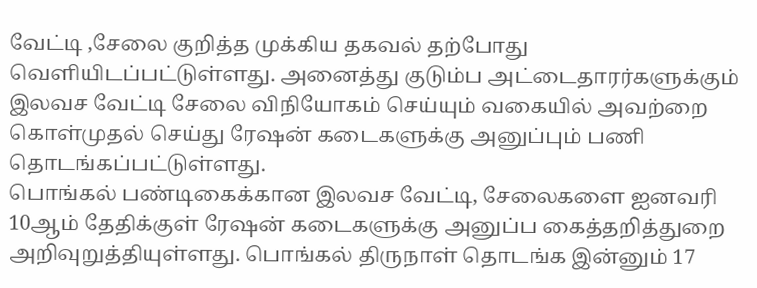வேட்டி ,சேலை குறித்த முக்கிய தகவல் தற்போது வெளியிடப்பட்டுள்ளது. அனைத்து குடும்ப அட்டைதாரர்களுக்கும் இலவச வேட்டி சேலை விநியோகம் செய்யும் வகையில் அவற்றை கொள்முதல் செய்து ரேஷன் கடைகளுக்கு அனுப்பும் பணி தொடங்கப்பட்டுள்ளது.
பொங்கல் பண்டிகைக்கான இலவச வேட்டி, சேலைகளை ஐனவரி 10ஆம் தேதிக்குள் ரேஷன் கடைகளுக்கு அனுப்ப கைத்தறித்துறை அறிவுறுத்தியுள்ளது. பொங்கல் திருநாள் தொடங்க இன்னும் 17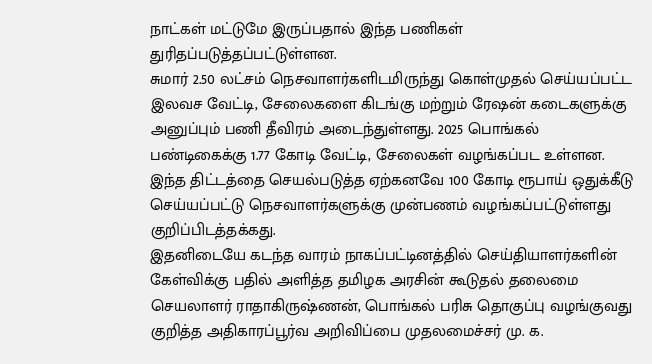நாட்கள் மட்டுமே இருப்பதால் இந்த பணிகள் துரிதப்படுத்தப்பட்டுள்ளன.
சுமார் 2.50 லட்சம் நெசவாளர்களிடமிருந்து கொள்முதல் செய்யப்பட்ட இலவச வேட்டி, சேலைகளை கிடங்கு மற்றும் ரேஷன் கடைகளுக்கு அனுப்பும் பணி தீவிரம் அடைந்துள்ளது. 2025 பொங்கல் பண்டிகைக்கு 1.77 கோடி வேட்டி, சேலைகள் வழங்கப்பட உள்ளன. இந்த திட்டத்தை செயல்படுத்த ஏற்கனவே 100 கோடி ரூபாய் ஒதுக்கீடு செய்யப்பட்டு நெசவாளர்களுக்கு முன்பணம் வழங்கப்பட்டுள்ளது குறிப்பிடத்தக்கது.
இதனிடையே கடந்த வாரம் நாகப்பட்டினத்தில் செய்தியாளர்களின் கேள்விக்கு பதில் அளித்த தமிழக அரசின் கூடுதல் தலைமை செயலாளர் ராதாகிருஷ்ணன், பொங்கல் பரிசு தொகுப்பு வழங்குவது குறித்த அதிகாரப்பூர்வ அறிவிப்பை முதலமைச்சர் மு. க.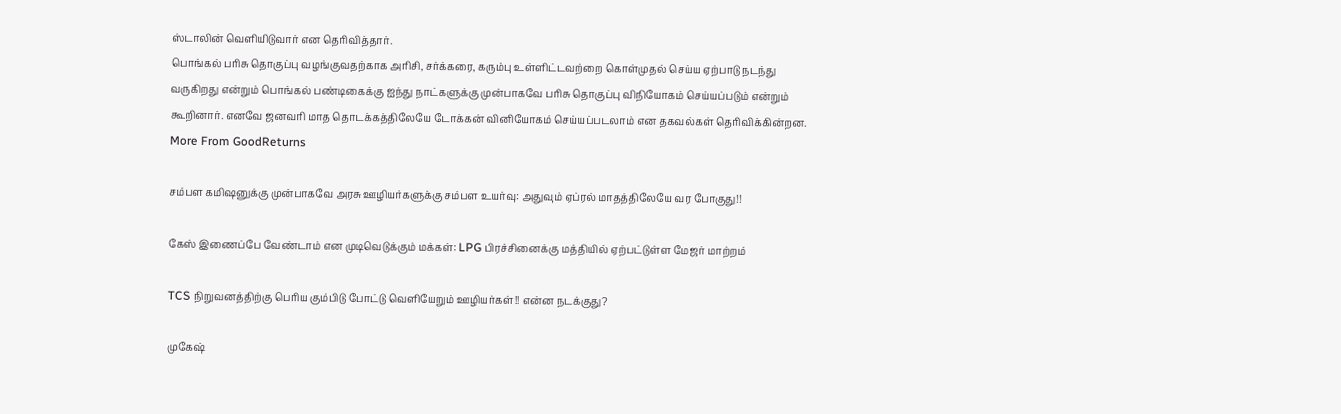ஸ்டாலின் வெளியிடுவார் என தெரிவித்தார்.
பொங்கல் பரிசு தொகுப்பு வழங்குவதற்காக அரிசி, சர்க்கரை, கரும்பு உள்ளிட்டவற்றை கொள்முதல் செய்ய ஏற்பாடு நடந்து வருகிறது என்றும் பொங்கல் பண்டிகைக்கு ஐந்து நாட்களுக்கு முன்பாகவே பரிசு தொகுப்பு விநியோகம் செய்யப்படும் என்றும் கூறினார். எனவே ஜனவரி மாத தொடக்கத்திலேயே டோக்கன் வினியோகம் செய்யப்படலாம் என தகவல்கள் தெரிவிக்கின்றன.
More From GoodReturns

சம்பள கமிஷனுக்கு முன்பாகவே அரசு ஊழியர்களுக்கு சம்பள உயர்வு: அதுவும் ஏப்ரல் மாதத்திலேயே வர போகுது!!

கேஸ் இணைப்பே வேண்டாம் என முடிவெடுக்கும் மக்கள்: LPG பிரச்சினைக்கு மத்தியில் ஏற்பட்டுள்ள மேஜர் மாற்றம்

TCS நிறுவனத்திற்கு பெரிய கும்பிடு போட்டு வெளியேறும் ஊழியர்கள்!! என்ன நடக்குது?

முகேஷ்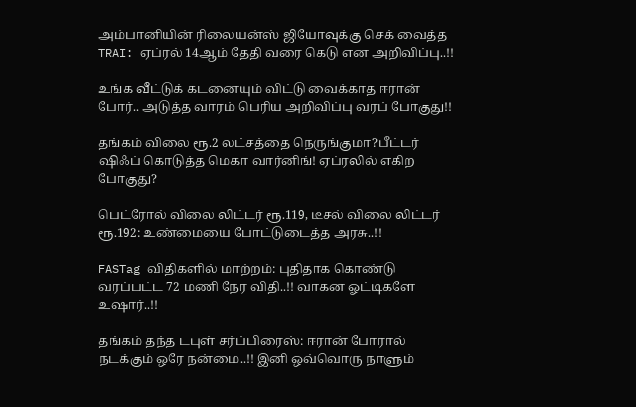அம்பானியின் ரிலையன்ஸ் ஜியோவுக்கு செக் வைத்த TRAI: ஏப்ரல் 14ஆம் தேதி வரை கெடு என அறிவிப்பு..!!

உங்க வீட்டுக் கடனையும் விட்டு வைக்காத ஈரான் போர்.. அடுத்த வாரம் பெரிய அறிவிப்பு வரப் போகுது!!

தங்கம் விலை ரூ.2 லட்சத்தை நெருங்குமா?பீட்டர் ஷிஃப் கொடுத்த மெகா வார்னிங்! ஏப்ரலில் எகிற போகுது?

பெட்ரோல் விலை லிட்டர் ரூ.119, டீசல் விலை லிட்டர் ரூ.192: உண்மையை போட்டுடைத்த அரசு..!!

FASTag விதிகளில் மாற்றம்: புதிதாக கொண்டு வரப்பட்ட 72 மணி நேர விதி..!! வாகன ஓட்டிகளே உஷார்..!!

தங்கம் தந்த டபுள் சர்ப்பிரைஸ்: ஈரான் போரால் நடக்கும் ஒரே நன்மை..!! இனி ஒவ்வொரு நாளும்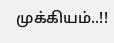முக்கியம்..!!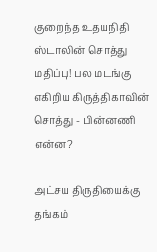குறைந்த உதயநிதி ஸ்டாலின் சொத்து மதிப்பு! பல மடங்கு எகிறிய கிருத்திகாவின் சொத்து - பின்னணி என்ன?

அட்சய திருதியைக்கு தங்கம்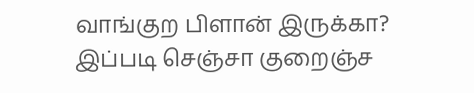வாங்குற பிளான் இருக்கா? இப்படி செஞ்சா குறைஞ்ச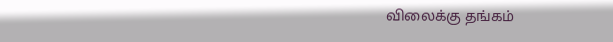விலைக்கு தங்கம்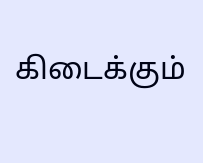கிடைக்கும்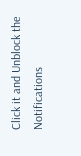Click it and Unblock the Notifications